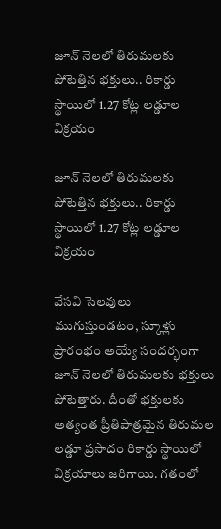జూన్ నెలలో తిరుమలకు పోటెత్తిన భక్తులు.. రికార్డు స్థాయిలో 1.27 కోట్ల లడ్డూల విక్రయం

జూన్ నెలలో తిరుమలకు పోటెత్తిన భక్తులు.. రికార్డు స్థాయిలో 1.27 కోట్ల లడ్డూల విక్రయం

వేసవి సెలవులు ముగుస్తుండటం, స్కూళ్లు ప్రారంభం అయ్యే సందర్భంగా జూన్ నెలలో తిరుమలకు భక్తులు పోటెత్తారు. దీంతో భక్తులకు అత్యంత ప్రీతిపాత్రమైన తిరుమల లడ్డూ ప్రసాదం రికార్డు స్థాయిలో విక్రయాలు జరిగాయి. గతంలో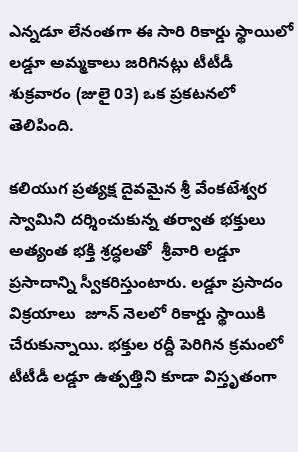ఎన్నడూ లేనంతగా ఈ సారి రికార్డు స్థాయిలో లడ్డూ అమ్మకాలు జరిగినట్లు టీటీడీ శుక్రవారం (జులై 03) ఒక ప్రకటనలో తెలిపింది.

కలియుగ ప్రత్యక్ష దైవమైన శ్రీ వేంకటేశ్వర స్వామిని దర్శించుకున్న తర్వాత భక్తులు అత్యంత భక్తి శ్రద్ధలతో  శ్రీవారి లడ్డూ ప్రసాదాన్ని స్వీకరిస్తుంటారు. లడ్డూ ప్రసాదం విక్రయాలు  జూన్ నెలలో రికార్డు స్థాయికి చేరుకున్నాయి. భక్తుల రద్దీ పెరిగిన క్రమంలో టీటీడీ లడ్డూ ఉత్పత్తిని కూడా విస్తృతంగా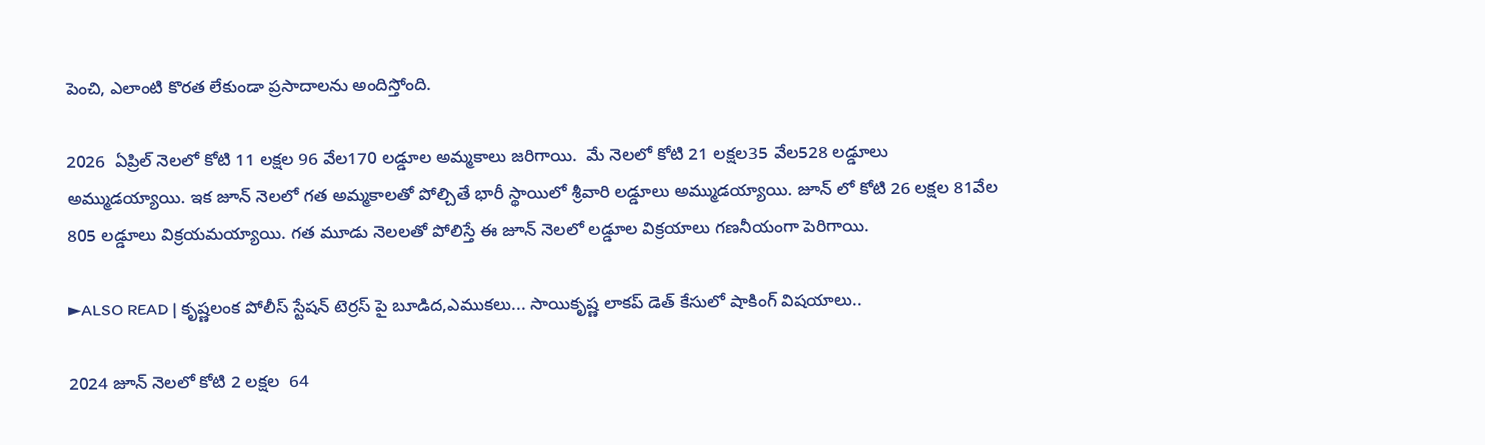పెంచి, ఎలాంటి కొరత లేకుండా ప్రసాదాలను అందిస్తోంది.

2026  ఏప్రిల్ నెలలో కోటి 11 లక్షల 96 వేల170 లడ్డూల అమ్మకాలు జరిగాయి.  మే నెలలో కోటి 21 లక్షల35 వేల528 లడ్డూలు అమ్ముడయ్యాయి. ఇక జూన్ నెలలో గత అమ్మకాలతో పోల్చితే భారీ స్థాయిలో శ్రీవారి లడ్డూలు అమ్ముడయ్యాయి. జూన్ లో కోటి 26 లక్షల 81వేల 805 లడ్డూలు విక్రయమయ్యాయి. గత మూడు నెలలతో పోలిస్తే ఈ జూన్ నెలలో లడ్డూల విక్రయాలు గణనీయంగా పెరిగాయి.

►ALSO READ | కృష్ణలంక పోలీస్ స్టేషన్ టెర్రస్ పై బూడిద,ఎముకలు... సాయికృష్ణ లాకప్ డెత్ కేసులో షాకింగ్ విషయాలు..

2024 జూన్ నెలలో కోటి 2 లక్షల  64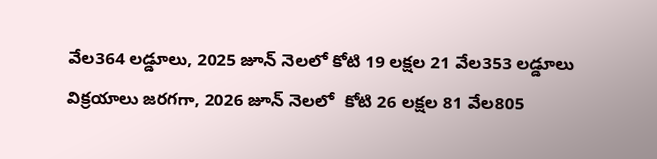వేల364 లడ్డూలు, 2025 జూన్ నెలలో కోటి 19 లక్షల 21 వేల353 లడ్డూలు విక్రయాలు జరగగా, 2026 జూన్ నెలలో  కోటి 26 లక్షల 81 వేల805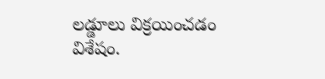లడ్డూలు విక్రయించడం విశేషం.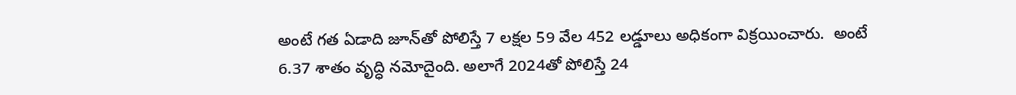అంటే గత ఏడాది జూన్‌తో పోలిస్తే 7 లక్షల 59 వేల 452 లడ్డూలు అధికంగా విక్రయించారు.  అంటే 6.37 శాతం వృద్ధి నమోదైంది. అలాగే 2024తో పోలిస్తే 24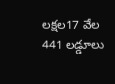లక్షల17 వేల 441 లడ్డూలు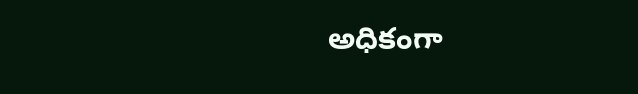అధికంగా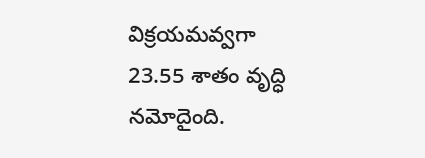విక్రయమవ్వగా 23.55 శాతం వృద్ధి నమోదైంది.